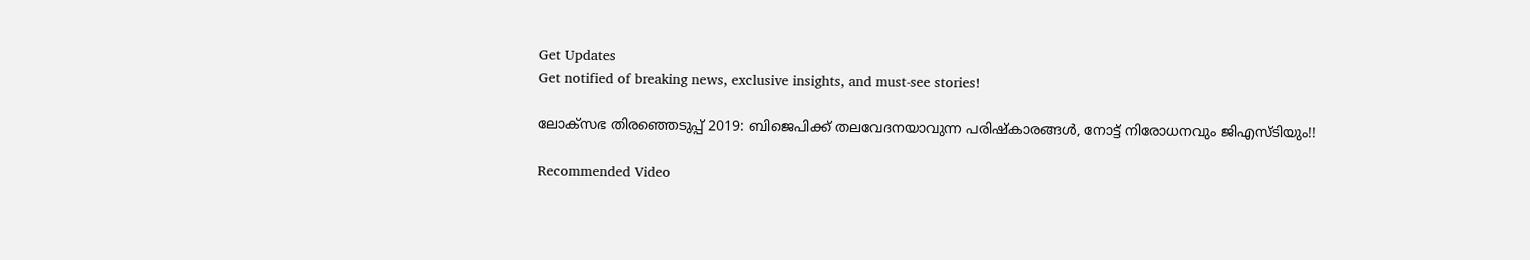Get Updates
Get notified of breaking news, exclusive insights, and must-see stories!

ലോക്സഭ തിരഞ്ഞെടുപ്പ് 2019: ബിജെപിക്ക് തലവേദനയാവുന്ന പരിഷ്കാരങ്ങള്‍, നോട്ട് നിരോധനവും ജിഎസ്ടിയും!!

Recommended Video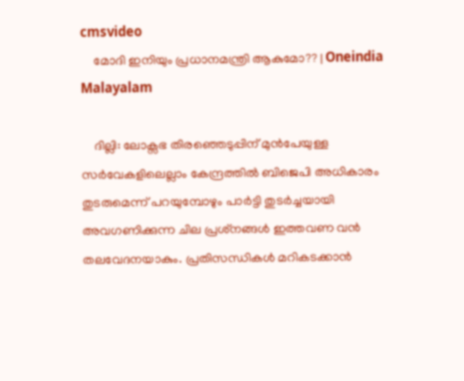cmsvideo
    മോദി ഇനിയും പ്രധാനമന്ത്രി ആകുമോ?? | Oneindia Malayalam

    ദില്ലി: ലോക്സഭ തിരഞ്ഞെടുപ്പിന് മുന്‍പേയുള്ള സര്‍വേകളിലെല്ലാം കേന്ദ്രത്തില്‍ ബിജെപി അധികാരം തുടരുമെന്ന് പറയുമ്പോഴും പാര്‍ട്ടി തുടര്‍ച്ചയായി അവഗണിക്കുന്ന ചില പ്രശ്‌നങ്ങള്‍ ഇത്തവണ വന്‍ തലവേദനയാകും. പ്രതിസന്ധികള്‍ മറികടക്കാന്‍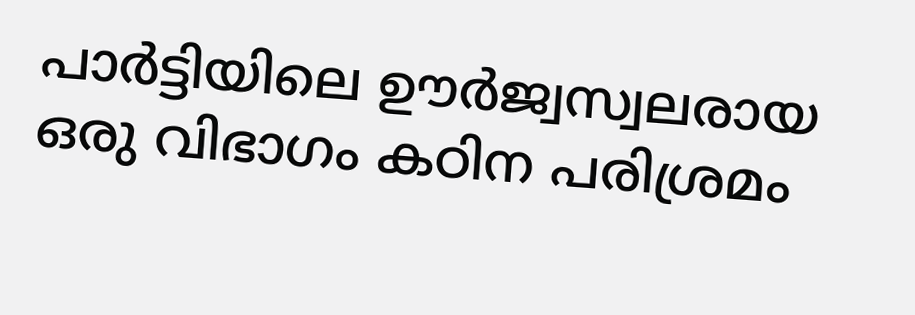പാര്‍ട്ടിയിലെ ഊര്‍ജ്വസ്വലരായ ഒരു വിഭാഗം കഠിന പരിശ്രമം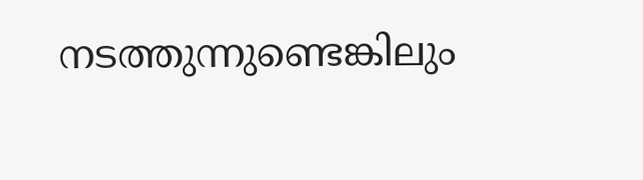നടത്തുന്നുണ്ടെങ്കിലും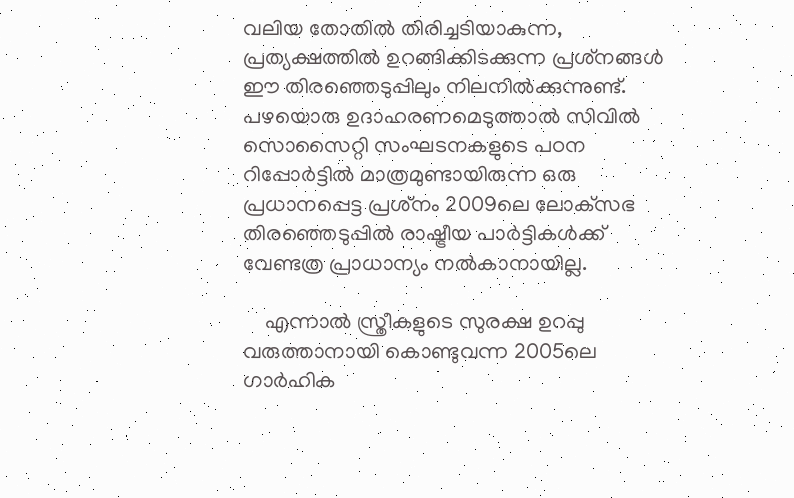വലിയ തോതില്‍ തിരിച്ചടിയാകുന്ന, പ്രത്യക്ഷത്തില്‍ ഉറങ്ങിക്കിടക്കുന്ന പ്രശ്‌നങ്ങള്‍ ഈ തിരഞ്ഞെടുപ്പിലും നിലനില്‍ക്കുന്നുണ്ട്. പഴയൊരു ഉദാഹരണമെടുത്താല്‍ സിവില്‍ സൊസൈറ്റി സംഘടനകളുടെ പഠന റിപ്പോര്‍ട്ടില്‍ മാത്രമുണ്ടായിരുന്ന ഒരു പ്രധാനപ്പെട്ട പ്രശ്‌നം 2009ലെ ലോക്‌സഭ തിരഞ്ഞെടുപ്പില്‍ രാഷ്ട്രീയ പാര്‍ട്ടികള്‍ക്ക് വേണ്ടത്ര പ്രാധാന്യം നല്‍കാനായില്ല.

    എന്നാല്‍ സ്ത്രീകളുടെ സുരക്ഷ ഉറപ്പു വരുത്താനായി കൊണ്ടുവന്ന 2005ലെ ഗാര്‍ഹിക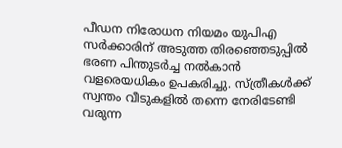പീഡന നിരോധന നിയമം യുപിഎ സര്‍ക്കാരിന് അടുത്ത തിരഞ്ഞെടുപ്പില്‍ ഭരണ പിന്തുടര്‍ച്ച നല്‍കാന്‍ വളരെയധികം ഉപകരിച്ചു. സ്ത്രീകള്‍ക്ക് സ്വന്തം വീടുകളില്‍ തന്നെ നേരിടേണ്ടി വരുന്ന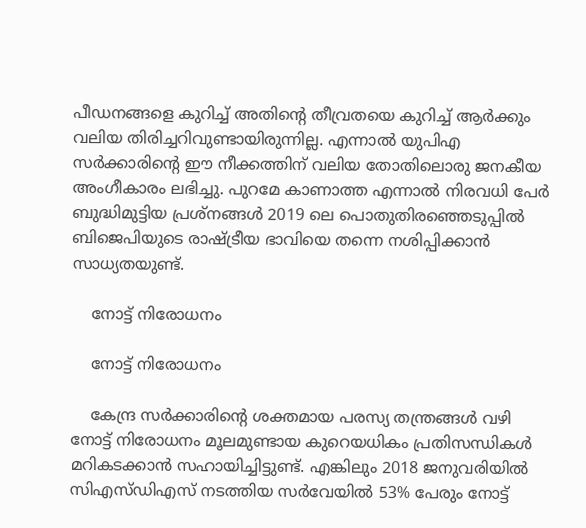പീഡനങ്ങളെ കുറിച്ച് അതിന്റെ തീവ്രതയെ കുറിച്ച് ആര്‍ക്കും വലിയ തിരിച്ചറിവുണ്ടായിരുന്നില്ല. എന്നാല്‍ യുപിഎ സര്‍ക്കാരിന്റെ ഈ നീക്കത്തിന് വലിയ തോതിലൊരു ജനകീയ അംഗീകാരം ലഭിച്ചു. പുറമേ കാണാത്ത എന്നാല്‍ നിരവധി പേര്‍ ബുദ്ധിമുട്ടിയ പ്രശ്‌നങ്ങള്‍ 2019 ലെ പൊതുതിരഞ്ഞെടുപ്പില്‍ ബിജെപിയുടെ രാഷ്ട്രീയ ഭാവിയെ തന്നെ നശിപ്പിക്കാന്‍ സാധ്യതയുണ്ട്.

    നോട്ട് നിരോധനം

    നോട്ട് നിരോധനം

    കേന്ദ്ര സര്‍ക്കാരിന്റെ ശക്തമായ പരസ്യ തന്ത്രങ്ങള്‍ വഴി നോട്ട് നിരോധനം മൂലമുണ്ടായ കുറെയധികം പ്രതിസന്ധികള്‍ മറികടക്കാന്‍ സഹായിച്ചിട്ടുണ്ട്. എങ്കിലും 2018 ജനുവരിയില്‍ സിഎസ്ഡിഎസ് നടത്തിയ സര്‍വേയില്‍ 53% പേരും നോട്ട്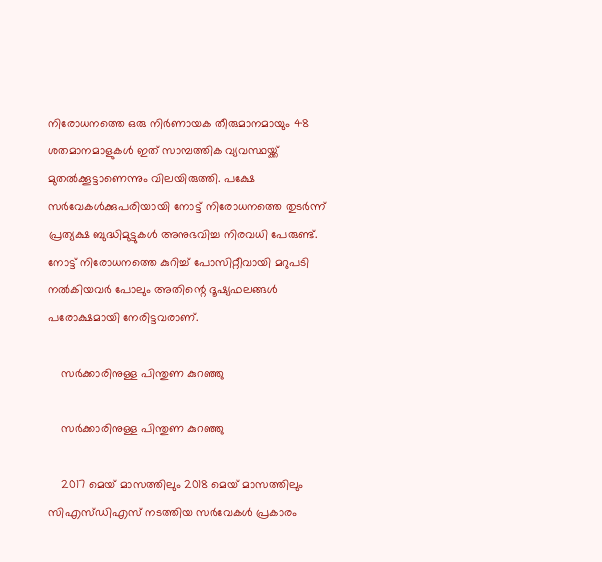നിരോധനത്തെ ഒരു നിര്‍ണായക തീരുമാനമായും 48 ശതമാനമാളുകള്‍ ഇത് സാമ്പത്തിക വ്യവസ്ഥയ്ക്ക് മുതല്‍ക്കൂട്ടാണെന്നും വിലയിരുത്തി. പക്ഷേ സര്‍വേകള്‍ക്കുപരിയായി നോട്ട് നിരോധനത്തെ തുടര്‍ന്ന് പ്രത്യക്ഷ ബുദ്ധിമുട്ടുകള്‍ അനുഭവിച്ച നിരവധി പേരുണ്ട്. നോട്ട് നിരോധനത്തെ കുറിച്ച് പോസിറ്റീവായി മറുപടി നല്‍കിയവര്‍ പോലും അതിന്റെ ദൂഷ്യഫലങ്ങള്‍ പരോക്ഷമായി നേരിട്ടവരാണ്.

    സര്‍ക്കാരിനുള്ള പിന്തുണ കുറഞ്ഞു

    സര്‍ക്കാരിനുള്ള പിന്തുണ കുറഞ്ഞു

    2017 മെയ് മാസത്തിലും 2018 മെയ് മാസത്തിലും സിഎസ്ഡിഎസ് നടത്തിയ സര്‍വേകള്‍ പ്രകാരം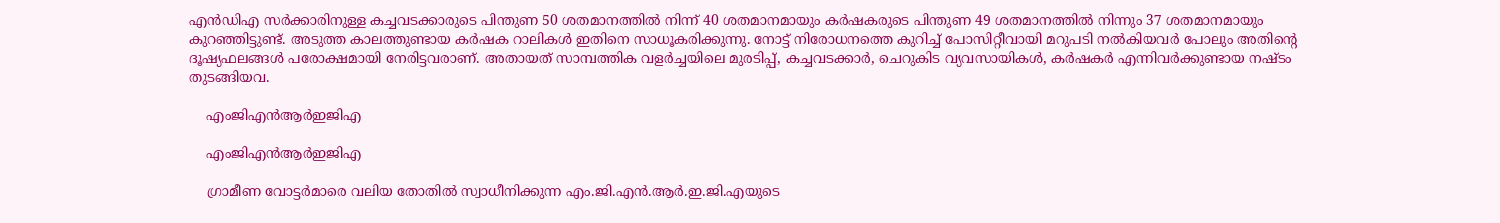എന്‍ഡിഎ സര്‍ക്കാരിനുള്ള കച്ചവടക്കാരുടെ പിന്തുണ 50 ശതമാനത്തില്‍ നിന്ന് 40 ശതമാനമായും കര്‍ഷകരുടെ പിന്തുണ 49 ശതമാനത്തില്‍ നിന്നും 37 ശതമാനമായും കുറഞ്ഞിട്ടുണ്ട്. അടുത്ത കാലത്തുണ്ടായ കര്‍ഷക റാലികള്‍ ഇതിനെ സാധൂകരിക്കുന്നു. നോട്ട് നിരോധനത്തെ കുറിച്ച് പോസിറ്റീവായി മറുപടി നല്‍കിയവര്‍ പോലും അതിന്റെ ദൂഷ്യഫലങ്ങള്‍ പരോക്ഷമായി നേരിട്ടവരാണ്. അതായത് സാമ്പത്തിക വളര്‍ച്ചയിലെ മുരടിപ്പ്, കച്ചവടക്കാര്‍, ചെറുകിട വ്യവസായികള്‍, കര്‍ഷകര്‍ എന്നിവര്‍ക്കുണ്ടായ നഷ്ടം തുടങ്ങിയവ.

    എംജിഎന്‍ആര്‍ഇജിഎ

    എംജിഎന്‍ആര്‍ഇജിഎ

    ഗ്രാമീണ വോട്ടര്‍മാരെ വലിയ തോതില്‍ സ്വാധീനിക്കുന്ന എം.ജി.എന്‍.ആര്‍.ഇ.ജി.എയുടെ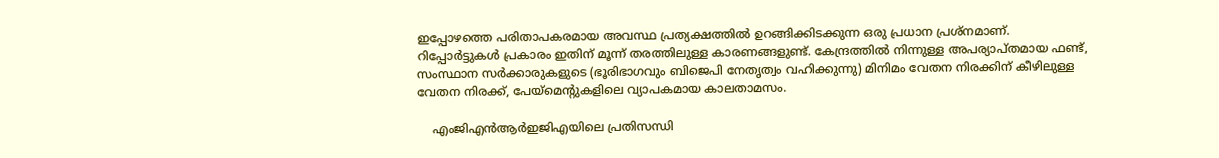ഇപ്പോഴത്തെ പരിതാപകരമായ അവസ്ഥ പ്രത്യക്ഷത്തില്‍ ഉറങ്ങിക്കിടക്കുന്ന ഒരു പ്രധാന പ്രശ്‌നമാണ്. റിപ്പോര്‍ട്ടുകള്‍ പ്രകാരം ഇതിന് മൂന്ന് തരത്തിലുള്ള കാരണങ്ങളുണ്ട്. കേന്ദ്രത്തില്‍ നിന്നുള്ള അപര്യാപ്തമായ ഫണ്ട്, സംസ്ഥാന സര്‍ക്കാരുകളുടെ (ഭൂരിഭാഗവും ബിജെപി നേതൃത്വം വഹിക്കുന്നു) മിനിമം വേതന നിരക്കിന് കീഴിലുള്ള വേതന നിരക്ക്, പേയ്‌മെന്റുകളിലെ വ്യാപകമായ കാലതാമസം.

    എംജിഎന്‍ആര്‍ഇജിഎയിലെ പ്രതിസന്ധി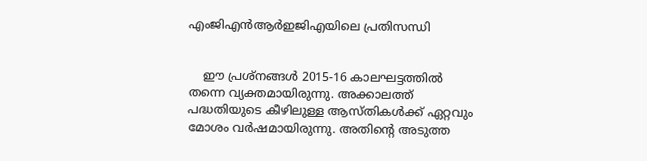എംജിഎന്‍ആര്‍ഇജിഎയിലെ പ്രതിസന്ധി


    ഈ പ്രശ്‌നങ്ങള്‍ 2015-16 കാലഘട്ടത്തില്‍ തന്നെ വ്യക്തമായിരുന്നു. അക്കാലത്ത് പദ്ധതിയുടെ കീഴിലുള്ള ആസ്തികള്‍ക്ക് ഏറ്റവും മോശം വര്‍ഷമായിരുന്നു. അതിന്റെ അടുത്ത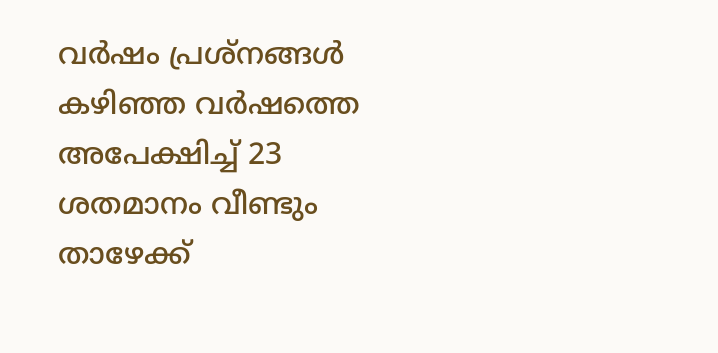വര്‍ഷം പ്രശ്‌നങ്ങള്‍ കഴിഞ്ഞ വര്‍ഷത്തെ അപേക്ഷിച്ച് 23 ശതമാനം വീണ്ടും താഴേക്ക്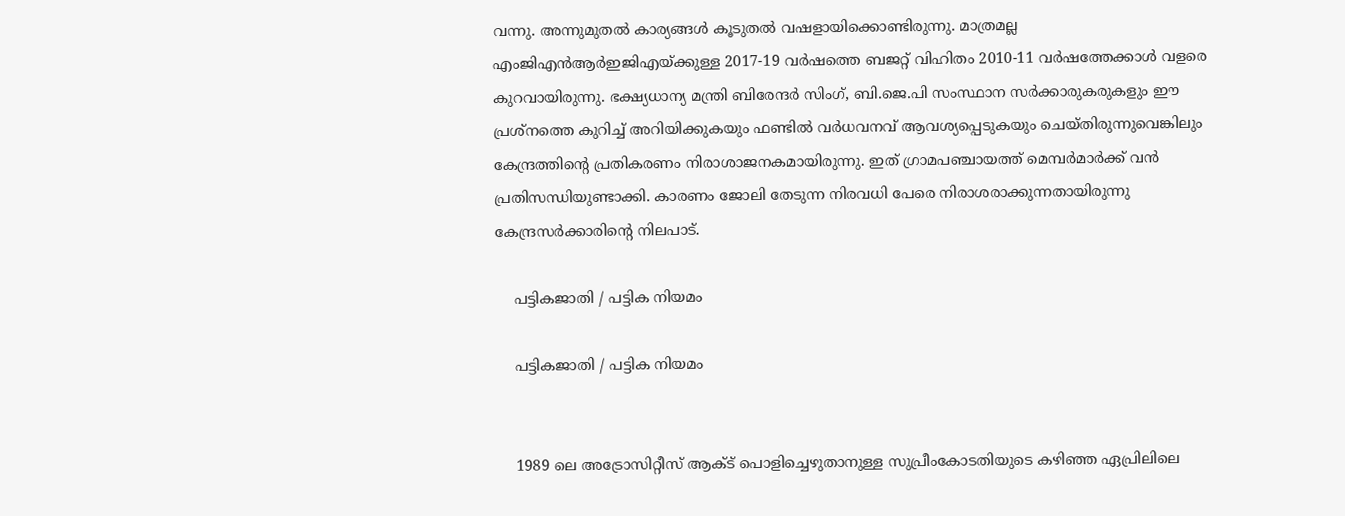വന്നു. അന്നുമുതല്‍ കാര്യങ്ങള്‍ കൂടുതല്‍ വഷളായിക്കൊണ്ടിരുന്നു. മാത്രമല്ല എംജിഎന്‍ആര്‍ഇജിഎയ്ക്കുള്ള 2017-19 വര്‍ഷത്തെ ബജറ്റ് വിഹിതം 2010-11 വര്‍ഷത്തേക്കാള്‍ വളരെ കുറവായിരുന്നു. ഭക്ഷ്യധാന്യ മന്ത്രി ബിരേന്ദര്‍ സിംഗ്, ബി.ജെ.പി സംസ്ഥാന സര്‍ക്കാരുകരുകളും ഈ പ്രശ്‌നത്തെ കുറിച്ച് അറിയിക്കുകയും ഫണ്ടില്‍ വര്‍ധവനവ് ആവശ്യപ്പെടുകയും ചെയ്തിരുന്നുവെങ്കിലും കേന്ദ്രത്തിന്റെ പ്രതികരണം നിരാശാജനകമായിരുന്നു. ഇത് ഗ്രാമപഞ്ചായത്ത് മെമ്പര്‍മാര്‍ക്ക് വന്‍ പ്രതിസന്ധിയുണ്ടാക്കി. കാരണം ജോലി തേടുന്ന നിരവധി പേരെ നിരാശരാക്കുന്നതായിരുന്നു കേന്ദ്രസര്‍ക്കാരിന്റെ നിലപാട്.

    പട്ടികജാതി / പട്ടിക നിയമം

    പട്ടികജാതി / പട്ടിക നിയമം


    1989 ലെ അട്രോസിറ്റീസ് ആക്ട് പൊളിച്ചെഴുതാനുള്ള സുപ്രീംകോടതിയുടെ കഴിഞ്ഞ ഏപ്രിലിലെ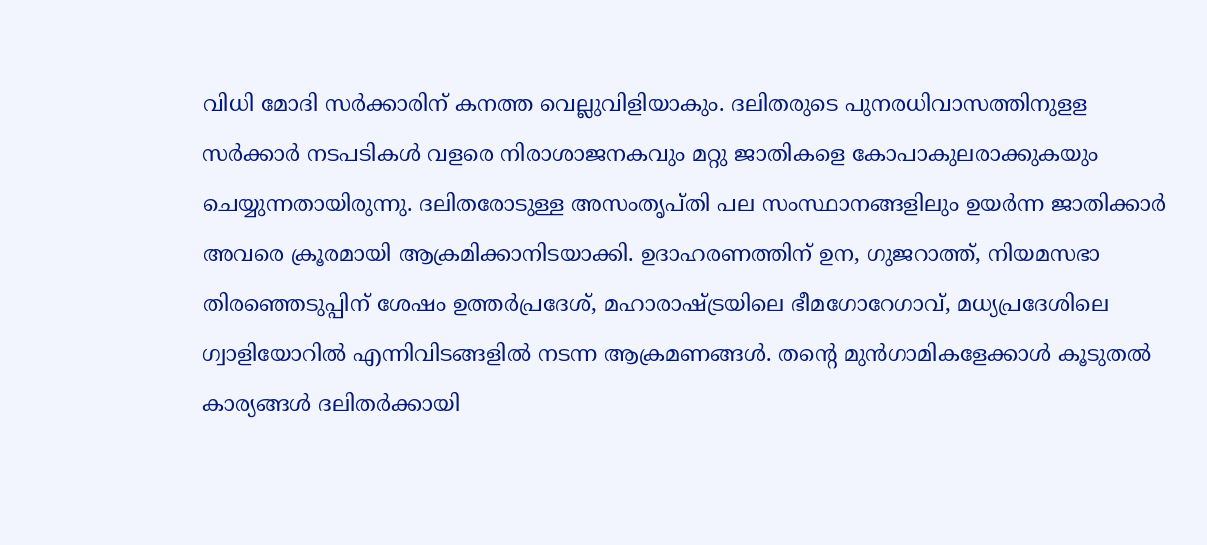വിധി മോദി സര്‍ക്കാരിന് കനത്ത വെല്ലുവിളിയാകും. ദലിതരുടെ പുനരധിവാസത്തിനുളള സര്‍ക്കാര്‍ നടപടികള്‍ വളരെ നിരാശാജനകവും മറ്റു ജാതികളെ കോപാകുലരാക്കുകയും ചെയ്യുന്നതായിരുന്നു. ദലിതരോടുള്ള അസംതൃപ്തി പല സംസ്ഥാനങ്ങളിലും ഉയര്‍ന്ന ജാതിക്കാര്‍ അവരെ ക്രൂരമായി ആക്രമിക്കാനിടയാക്കി. ഉദാഹരണത്തിന് ഉന, ഗുജറാത്ത്, നിയമസഭാ തിരഞ്ഞെടുപ്പിന് ശേഷം ഉത്തര്‍പ്രദേശ്, മഹാരാഷ്ട്രയിലെ ഭീമഗോറേഗാവ്, മധ്യപ്രദേശിലെ ഗ്വാളിയോറില്‍ എന്നിവിടങ്ങളില്‍ നടന്ന ആക്രമണങ്ങള്‍. തന്റെ മുന്‍ഗാമികളേക്കാള്‍ കൂടുതല്‍ കാര്യങ്ങള്‍ ദലിതര്‍ക്കായി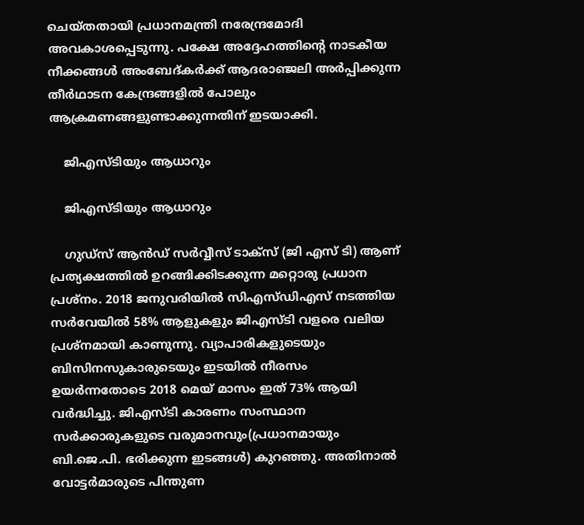ചെയ്തതായി പ്രധാനമന്ത്രി നരേന്ദ്രമോദി അവകാശപ്പെടുന്നു. പക്ഷേ അദ്ദേഹത്തിന്റെ നാടകീയ നീക്കങ്ങള്‍ അംബേദ്കര്‍ക്ക് ആദരാഞ്ജലി അര്‍പ്പിക്കുന്ന തീര്‍ഥാടന കേന്ദ്രങ്ങളില്‍ പോലും ആക്രമണങ്ങളുണ്ടാക്കുന്നതിന് ഇടയാക്കി.

    ജിഎസ്ടിയും ആധാറും

    ജിഎസ്ടിയും ആധാറും

    ഗുഡ്‌സ് ആന്‍ഡ് സര്‍വ്വീസ് ടാക്‌സ് (ജി എസ് ടി) ആണ് പ്രത്യക്ഷത്തില്‍ ഉറങ്ങിക്കിടക്കുന്ന മറ്റൊരു പ്രധാന പ്രശ്‌നം. 2018 ജനുവരിയില്‍ സിഎസ്ഡിഎസ് നടത്തിയ സര്‍വേയില്‍ 58% ആളുകളും ജിഎസ്ടി വളരെ വലിയ പ്രശ്‌നമായി കാണുന്നു. വ്യാപാരികളുടെയും ബിസിനസുകാരുടെയും ഇടയില്‍ നീരസം ഉയര്‍ന്നതോടെ 2018 മെയ് മാസം ഇത് 73% ആയി വര്‍ദ്ധിച്ചു. ജിഎസ്ടി കാരണം സംസ്ഥാന സര്‍ക്കാരുകളുടെ വരുമാനവും(പ്രധാനമായും ബി.ജെ.പി. ഭരിക്കുന്ന ഇടങ്ങള്‍) കുറഞ്ഞു. അതിനാല്‍ വോട്ടര്‍മാരുടെ പിന്തുണ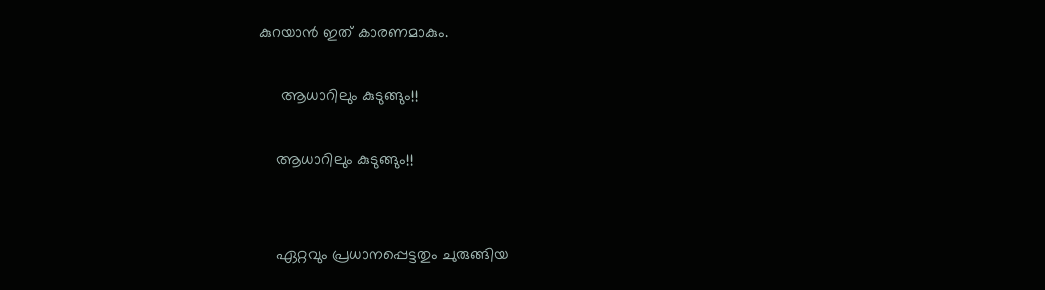കുറയാന്‍ ഇത് കാരണമാകും.

     ആധാറിലും കുടുങ്ങും!!

    ആധാറിലും കുടുങ്ങും!!


    ഏറ്റവും പ്രധാനപ്പെട്ടതും ചുരുങ്ങിയ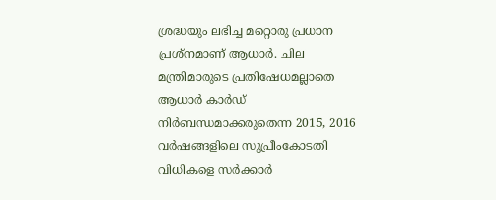ശ്രദ്ധയും ലഭിച്ച മറ്റൊരു പ്രധാന പ്രശ്‌നമാണ് ആധാര്‍. ചില മന്ത്രിമാരുടെ പ്രതിഷേധമല്ലാതെ ആധാര്‍ കാര്‍ഡ് നിര്‍ബന്ധമാക്കരുതെന്ന 2015, 2016 വര്‍ഷങ്ങളിലെ സുപ്രീംകോടതി വിധികളെ സര്‍ക്കാര്‍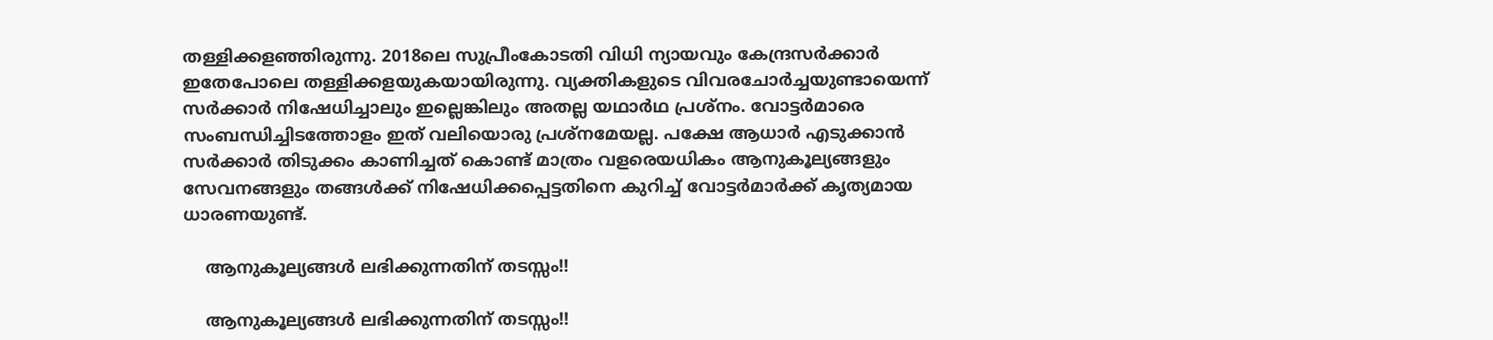തള്ളിക്കളഞ്ഞിരുന്നു. 2018ലെ സുപ്രീംകോടതി വിധി ന്യായവും കേന്ദ്രസര്‍ക്കാര്‍ ഇതേപോലെ തള്ളിക്കളയുകയായിരുന്നു. വ്യക്തികളുടെ വിവരചോര്‍ച്ചയുണ്ടായെന്ന് സര്‍ക്കാര്‍ നിഷേധിച്ചാലും ഇല്ലെങ്കിലും അതല്ല യഥാര്‍ഥ പ്രശ്‌നം. വോട്ടര്‍മാരെ സംബന്ധിച്ചിടത്തോളം ഇത് വലിയൊരു പ്രശ്‌നമേയല്ല. പക്ഷേ ആധാര്‍ എടുക്കാന്‍ സര്‍ക്കാര്‍ തിടുക്കം കാണിച്ചത് കൊണ്ട് മാത്രം വളരെയധികം ആനുകൂല്യങ്ങളും സേവനങ്ങളും തങ്ങള്‍ക്ക് നിഷേധിക്കപ്പെട്ടതിനെ കുറിച്ച് വോട്ടര്‍മാര്‍ക്ക് കൃത്യമായ ധാരണയുണ്ട്.

    ആനുകൂല്യങ്ങള്‍ ലഭിക്കുന്നതിന് തടസ്സം!!

    ആനുകൂല്യങ്ങള്‍ ലഭിക്കുന്നതിന് തടസ്സം!!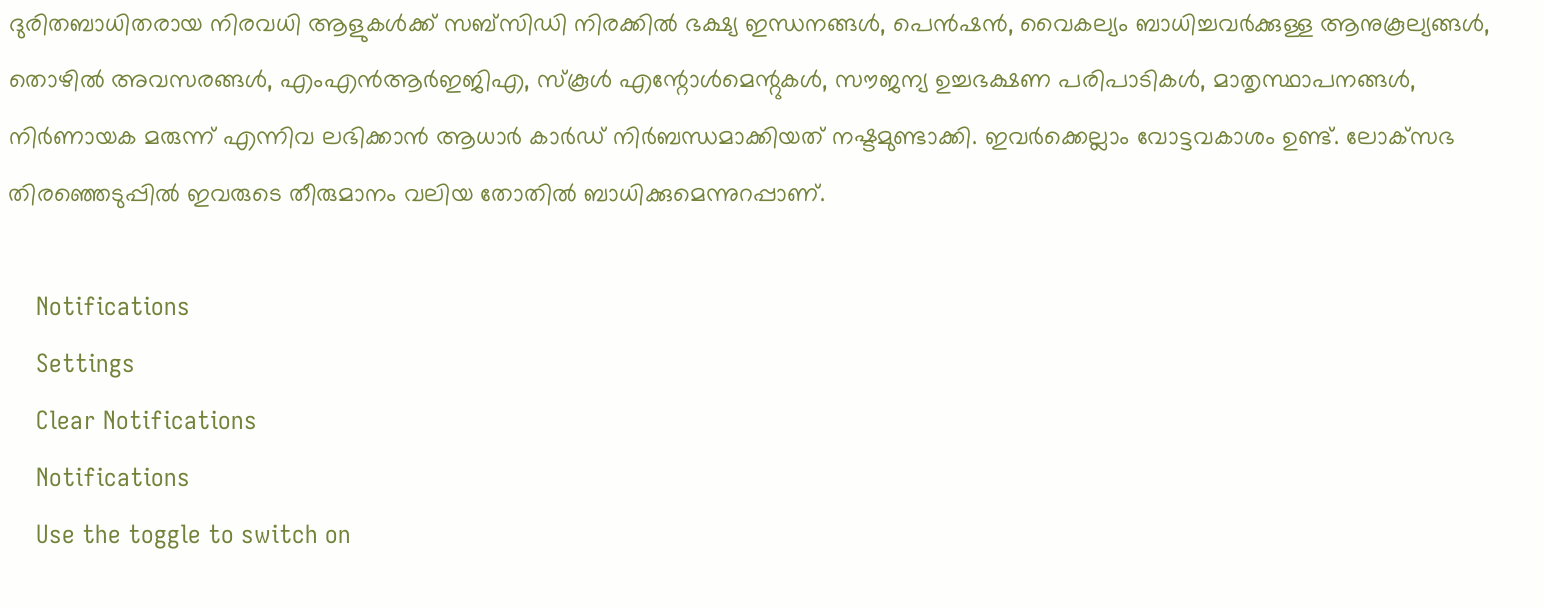ദുരിതബാധിതരായ നിരവധി ആളുകള്‍ക്ക് സബ്‌സിഡി നിരക്കില്‍ ഭക്ഷ്യ ഇന്ധനങ്ങള്‍, പെന്‍ഷന്‍, വൈകല്യം ബാധിച്ചവര്‍ക്കുള്ള ആനുകൂല്യങ്ങള്‍, തൊഴില്‍ അവസരങ്ങള്‍, എംഎന്‍ആര്‍ഇജിഎ, സ്‌കൂള്‍ എന്റോള്‍മെന്റുകള്‍, സൗജന്യ ഉച്ചഭക്ഷണ പരിപാടികള്‍, മാതൃസ്ഥാപനങ്ങള്‍, നിര്‍ണായക മരുന്ന് എന്നിവ ലഭിക്കാന്‍ ആധാര്‍ കാര്‍ഡ് നിര്‍ബന്ധമാക്കിയത് നഷ്ടമുണ്ടാക്കി. ഇവര്‍ക്കെല്ലാം വോട്ടവകാശം ഉണ്ട്. ലോക്‌സഭ തിരഞ്ഞെടുപ്പില്‍ ഇവരുടെ തീരുമാനം വലിയ തോതില്‍ ബാധിക്കുമെന്നുറപ്പാണ്.

    Notifications
    Settings
    Clear Notifications
    Notifications
    Use the toggle to switch on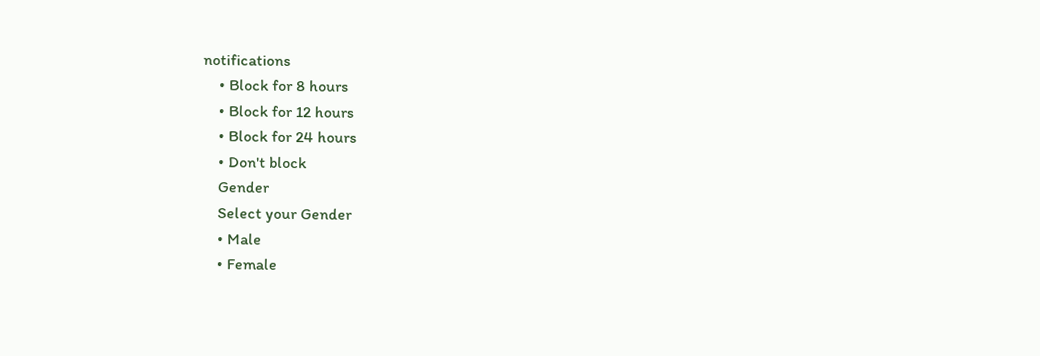notifications
    • Block for 8 hours
    • Block for 12 hours
    • Block for 24 hours
    • Don't block
    Gender
    Select your Gender
    • Male
    • Female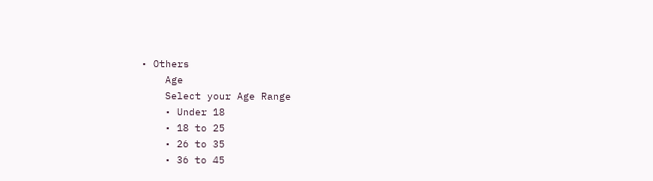• Others
    Age
    Select your Age Range
    • Under 18
    • 18 to 25
    • 26 to 35
    • 36 to 45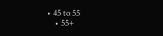• 45 to 55
    • 55+